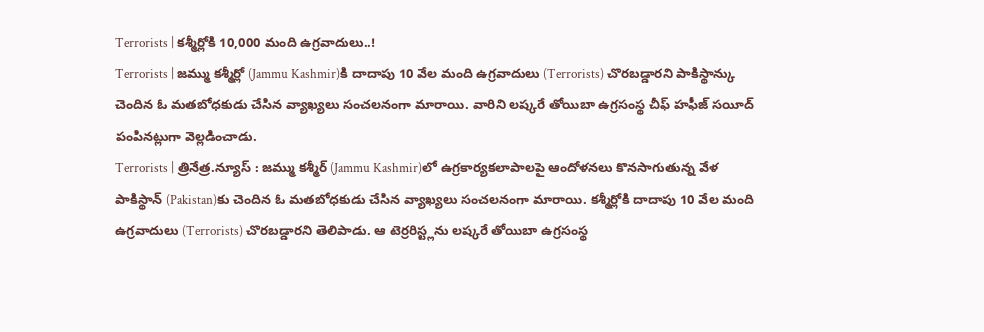Terrorists | కశ్మీర్లోకి 10,000 మంది ఉగ్రవాదులు..!
Terrorists | జమ్ము కశ్మీర్లో (Jammu Kashmir)కి దాదాపు 10 వేల మంది ఉగ్రవాదులు (Terrorists) చొరబడ్డారని పాకిస్థాన్కు చెందిన ఓ మతబోధకుడు చేసిన వ్యాఖ్యలు సంచలనంగా మారాయి. వారిని లష్కరే తోయిబా ఉగ్రసంస్థ చీఫ్ హఫీజ్ సయీద్ పంపినట్లుగా వెల్లడించాడు.
Terrorists | త్రినేత్ర.న్యూస్ : జమ్ము కశ్మీర్ (Jammu Kashmir)లో ఉగ్రకార్యకలాపాలపై ఆందోళనలు కొనసాగుతున్న వేళ పాకిస్థాన్ (Pakistan)కు చెందిన ఓ మతబోధకుడు చేసిన వ్యాఖ్యలు సంచలనంగా మారాయి. కశ్మీర్లోకి దాదాపు 10 వేల మంది ఉగ్రవాదులు (Terrorists) చొరబడ్డారని తెలిపాడు. ఆ టెర్రరిస్ట్లను లష్కరే తోయిబా ఉగ్రసంస్థ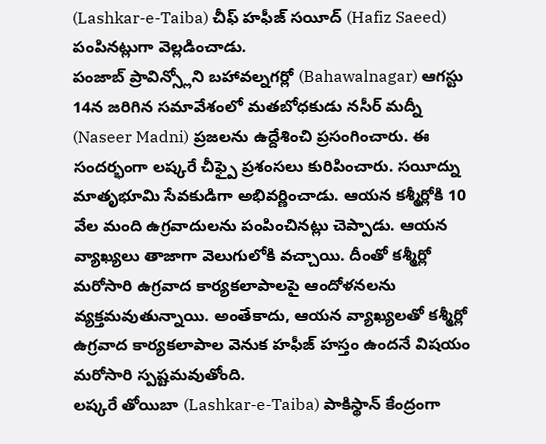(Lashkar-e-Taiba) చీఫ్ హఫీజ్ సయీద్ (Hafiz Saeed) పంపినట్లుగా వెల్లడించాడు.
పంజాబ్ ప్రావిన్స్లోని బహావల్నగర్లో (Bahawalnagar) ఆగస్టు 14న జరిగిన సమావేశంలో మతబోధకుడు నసీర్ మద్నీ (Naseer Madni) ప్రజలను ఉద్దేశించి ప్రసంగించారు. ఈ సందర్భంగా లష్కరే చీఫ్పై ప్రశంసలు కురిపించారు. సయీద్ను మాతృభూమి సేవకుడిగా అభివర్ణించాడు. ఆయన కశ్మీర్లోకి 10 వేల మంది ఉగ్రవాదులను పంపించినట్లు చెప్పాడు. ఆయన వ్యాఖ్యలు తాజాగా వెలుగులోకి వచ్చాయి. దీంతో కశ్మీర్లో మరోసారి ఉగ్రవాద కార్యకలాపాలపై ఆందోళనలను వ్యక్తమవుతున్నాయి. అంతేకాదు, ఆయన వ్యాఖ్యలతో కశ్మీర్లో ఉగ్రవాద కార్యకలాపాల వెనుక హఫీజ్ హస్తం ఉందనే విషయం మరోసారి స్పష్టమవుతోంది.
లష్కరే తోయిబా (Lashkar-e-Taiba) పాకిస్థాన్ కేంద్రంగా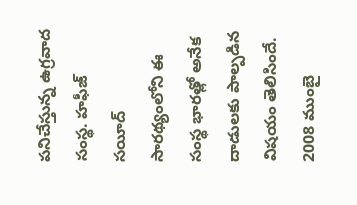పనిచేస్తున్న ఉగ్రవాద సంస్థ. హఫీజ్ సయీద్ సారథ్యంలోని ఈ సంస్థ భారత్లో అనేక దాడులకు పాల్పడిన విషయం తెలిసిందే. 2008 ముంబై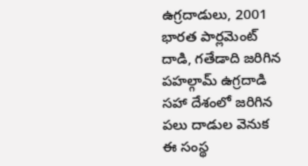ఉగ్రదాడులు, 2001 భారత పార్లమెంట్ దాడి, గతేడాది జరిగిన పహల్గామ్ ఉగ్రదాడి సహా దేశంలో జరిగిన పలు దాడుల వెనుక ఈ సంస్థ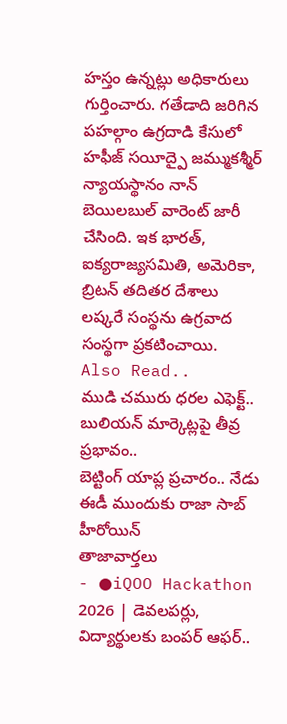హస్తం ఉన్నట్లు అధికారులు గుర్తించారు. గతేడాది జరిగిన పహల్గాం ఉగ్రదాడి కేసులో హఫీజ్ సయీద్పై జమ్ముకశ్మీర్ న్యాయస్థానం నాన్ బెయిలబుల్ వారెంట్ జారీ చేసింది. ఇక భారత్, ఐక్యరాజ్యసమితి, అమెరికా, బ్రిటన్ తదితర దేశాలు లష్కరే సంస్థను ఉగ్రవాద సంస్థగా ప్రకటించాయి.
Also Read..
ముడి చమురు ధరల ఎఫెక్ట్.. బులియన్ మార్కెట్లపై తీవ్ర ప్రభావం..
బెట్టింగ్ యాప్ల ప్రచారం.. నేడు ఈడీ ముందుకు రాజా సాబ్ హీరోయిన్
తాజావార్తలు
- ●iQOO Hackathon 2026 | డెవలపర్లు, విద్యార్థులకు బంపర్ ఆఫర్..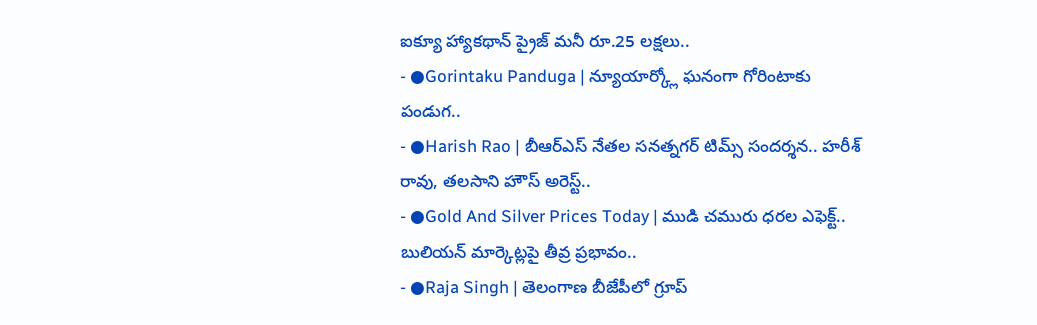ఐక్యూ హ్యాకథాన్ ప్రైజ్ మనీ రూ.25 లక్షలు..
- ●Gorintaku Panduga | న్యూయార్క్లో ఘనంగా గోరింటాకు పండుగ..
- ●Harish Rao | బీఆర్ఎస్ నేతల సనత్నగర్ టిమ్స్ సందర్శన.. హరీశ్ రావు, తలసాని హౌస్ అరెస్ట్..
- ●Gold And Silver Prices Today | ముడి చమురు ధరల ఎఫెక్ట్.. బులియన్ మార్కెట్లపై తీవ్ర ప్రభావం..
- ●Raja Singh | తెలంగాణ బీజేపీలో గ్రూప్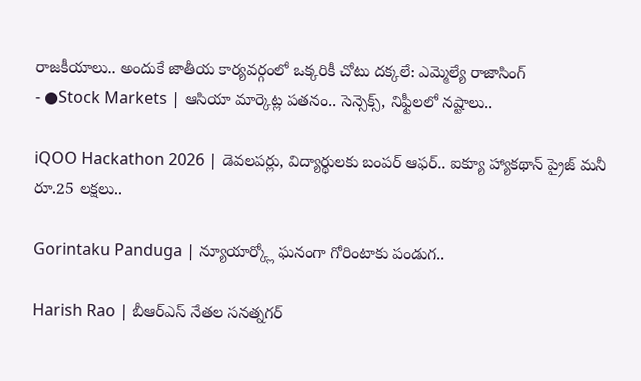రాజకీయాలు.. అందుకే జాతీయ కార్యవర్గంలో ఒక్కరికీ చోటు దక్కలే: ఎమ్మెల్యే రాజాసింగ్
- ●Stock Markets | ఆసియా మార్కెట్ల పతనం.. సెన్సెక్స్, నిఫ్టీలలో నష్టాలు..

iQOO Hackathon 2026 | డెవలపర్లు, విద్యార్థులకు బంపర్ ఆఫర్.. ఐక్యూ హ్యాకథాన్ ప్రైజ్ మనీ రూ.25 లక్షలు..

Gorintaku Panduga | న్యూయార్క్లో ఘనంగా గోరింటాకు పండుగ..

Harish Rao | బీఆర్ఎస్ నేతల సనత్నగర్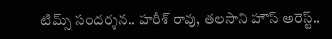టిమ్స్ సందర్శన.. హరీశ్ రావు, తలసాని హౌస్ అరెస్ట్..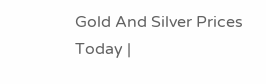Gold And Silver Prices Today |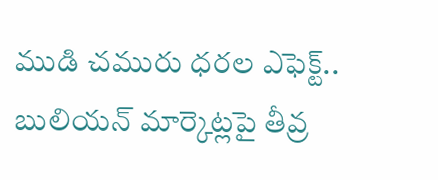ముడి చమురు ధరల ఎఫెక్ట్.. బులియన్ మార్కెట్లపై తీవ్ర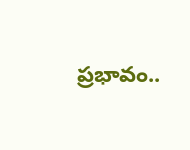ప్రభావం..